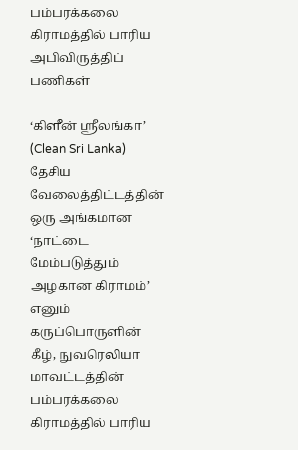பம்பரக்கலை கிராமத்தில் பாரிய அபிவிருத்திப் பணிகள்

‘கிளீன் ஸ்ரீலங்கா’ (Clean Sri Lanka) தேசிய வேலைத்திட்டத்தின் ஒரு அங்கமான ‘நாட்டை மேம்படுத்தும் அழகான கிராமம்’ எனும் கருப்பொருளின் கீழ், நுவரெலியா மாவட்டத்தின் பம்பரக்கலை கிராமத்தில் பாரிய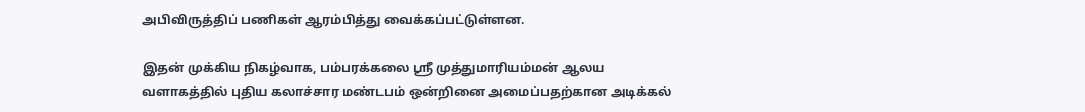அபிவிருத்திப் பணிகள் ஆரம்பித்து வைக்கப்பட்டுள்ளன.

இதன் முக்கிய நிகழ்வாக, பம்பரக்கலை ஸ்ரீ முத்துமாரியம்மன் ஆலய வளாகத்தில் புதிய கலாச்சார மண்டபம் ஒன்றினை அமைப்பதற்கான அடிக்கல்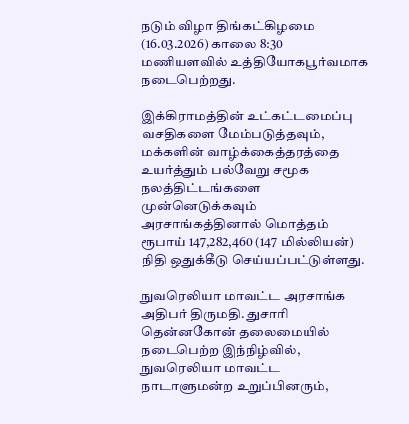நடும் விழா திங்கட்கிழமை (16.03.2026) காலை 8:30 மணியளவில் உத்தியோகபூர்வமாக நடைபெற்றது.

இக்கிராமத்தின் உட்கட்டமைப்பு வசதிகளை மேம்படுத்தவும், மக்களின் வாழ்க்கைத்தரத்தை உயர்த்தும் பல்வேறு சமூக நலத்திட்டங்களை முன்னெடுக்கவும் அரசாங்கத்தினால் மொத்தம் ரூபாய் 147,282,460 (147 மில்லியன்) நிதி ஒதுக்கீடு செய்யப்பட்டுள்ளது.

நுவரெலியா மாவட்ட அரசாங்க அதிபர் திருமதி. துசாரி தென்னகோன் தலைமையில் நடைபெற்ற இந்நிழ்வில், நுவரெலியா மாவட்ட நாடாளுமன்ற உறுப்பினரும்,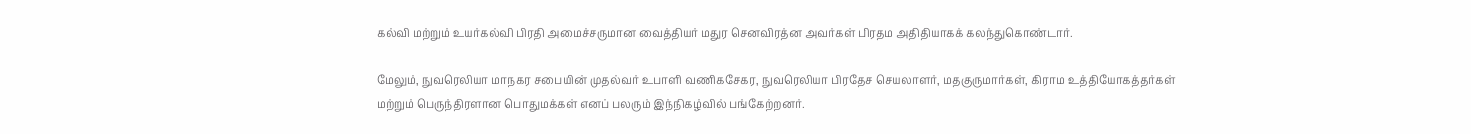கல்வி மற்றும் உயர்கல்வி பிரதி அமைச்சருமான வைத்தியர் மதுர செனவிரத்ன அவர்கள் பிரதம அதிதியாகக் கலந்துகொண்டார்.

மேலும், நுவரெலியா மாநகர சபையின் முதல்வர் உபாளி வணிகசேகர, நுவரெலியா பிரதேச செயலாளர், மதகுருமார்கள், கிராம உத்தியோகத்தர்கள் மற்றும் பெருந்திரளான பொதுமக்கள் எனப் பலரும் இந்நிகழ்வில் பங்கேற்றனர்.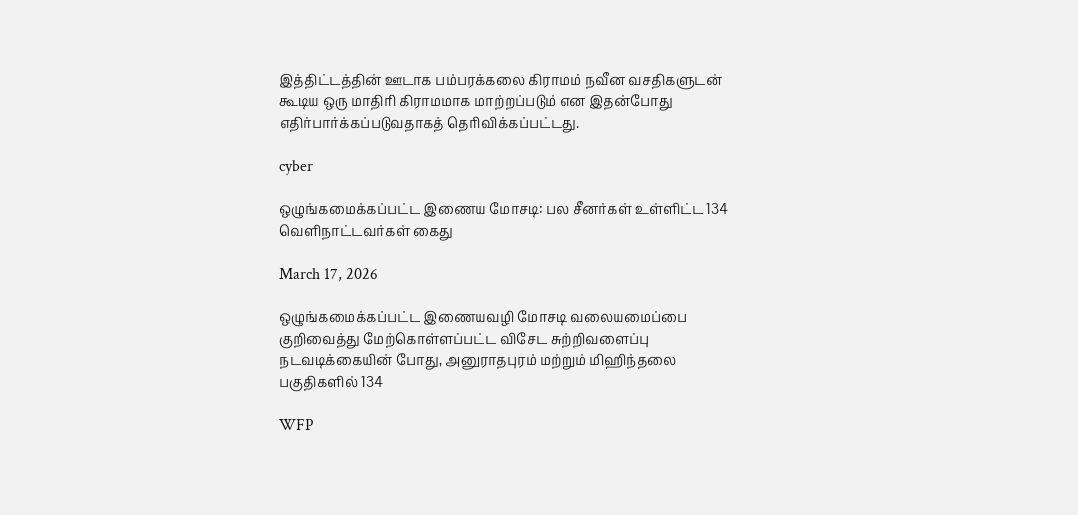இத்திட்டத்தின் ஊடாக பம்பரக்கலை கிராமம் நவீன வசதிகளுடன் கூடிய ஒரு மாதிரி கிராமமாக மாற்றப்படும் என இதன்போது எதிர்பார்க்கப்படுவதாகத் தெரிவிக்கப்பட்டது.

cyber

ஒழுங்கமைக்கப்பட்ட இணைய மோசடி: பல சீனர்கள் உள்ளிட்ட 134 வெளிநாட்டவர்கள் கைது

March 17, 2026

ஒழுங்கமைக்கப்பட்ட இணையவழி மோசடி வலையமைப்பை குறிவைத்து மேற்கொள்ளப்பட்ட விசேட சுற்றிவளைப்பு நடவடிக்கையின் போது, அனுராதபுரம் மற்றும் மிஹிந்தலை பகுதிகளில் 134

WFP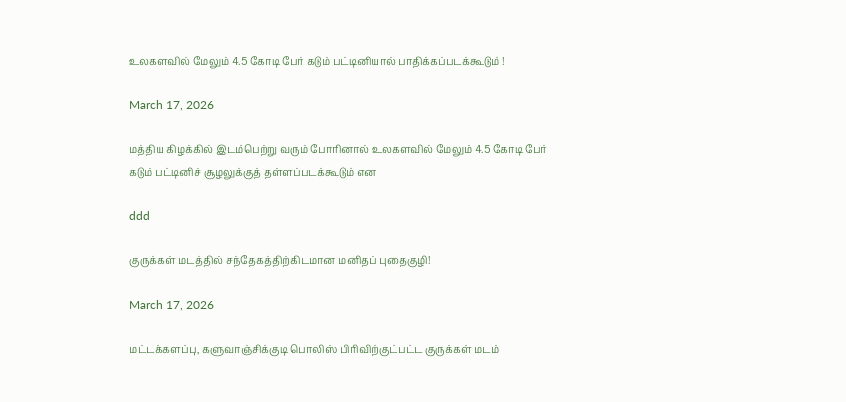உலகளவில் மேலும் 4.5 கோடி பேர் கடும் பட்டினியால் பாதிக்கப்படக்கூடும் !

March 17, 2026

மத்திய கிழக்கில் இடம்பெற்று வரும் போரினால் உலகளவில் மேலும் 4.5 கோடி பேர் கடும் பட்டினிச் சூழலுக்குத் தள்ளப்படக்கூடும் என

ddd

குருக்கள் மடத்தில் சந்தேகத்திற்கிடமான மனிதப் புதைகுழி!

March 17, 2026

மட்டக்களப்பு, களுவாஞ்சிக்குடி பொலிஸ் பிரிவிற்குட்பட்ட குருக்கள் மடம்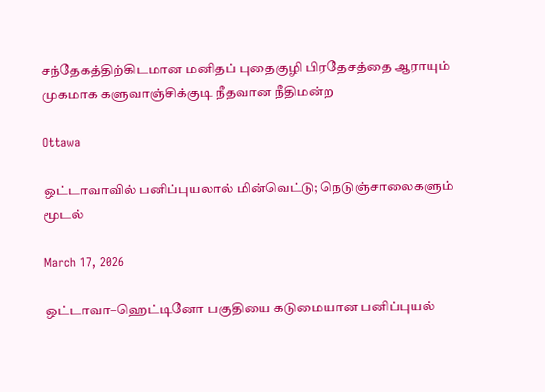சந்தேகத்திற்கிடமான மனிதப் புதைகுழி பிரதேசத்தை ஆராயும் முகமாக களுவாஞ்சிக்குடி நீதவான நீதிமன்ற

Ottawa

ஒட்டாவாவில் பனிப்புயலால் மின்வெட்டு; நெடுஞ்சாலைகளும் மூடல்

March 17, 2026

ஒட்டாவா–ஹெட்டினோ பகுதியை கடுமையான பனிப்புயல்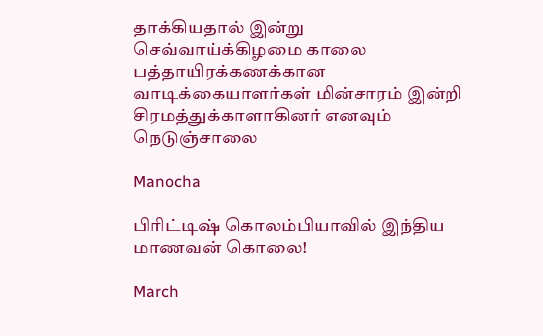தாக்கியதால் இன்று செவ்வாய்க்கிழமை காலை பத்தாயிரக்கணக்கான வாடிக்கையாளர்கள் மின்சாரம் இன்றி சிரமத்துக்காளாகினர் எனவும் நெடுஞ்சாலை

Manocha

பிரிட்டிஷ் கொலம்பியாவில் இந்திய மாணவன் கொலை!

March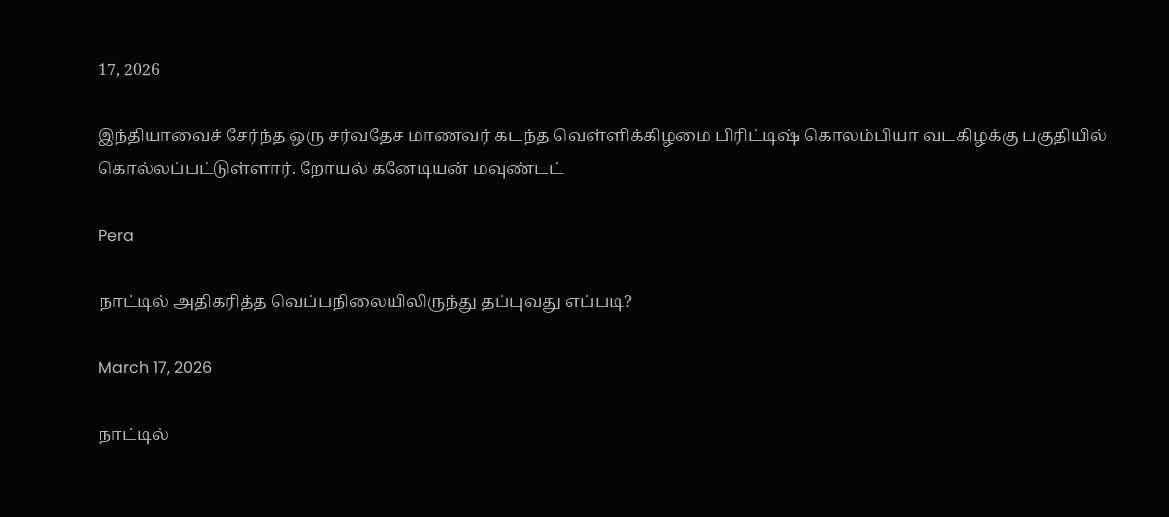17, 2026

இந்தியாவைச் சேர்ந்த ஒரு சர்வதேச மாணவர் கடந்த வெள்ளிக்கிழமை பிரிட்டிஷ் கொலம்பியா வடகிழக்கு பகுதியில் கொல்லப்பட்டுள்ளார். றோயல் கனேடியன் மவுண்டட்

Pera

நாட்டில் அதிகரித்த வெப்பநிலையிலிருந்து தப்புவது எப்படி?

March 17, 2026

நாட்டில்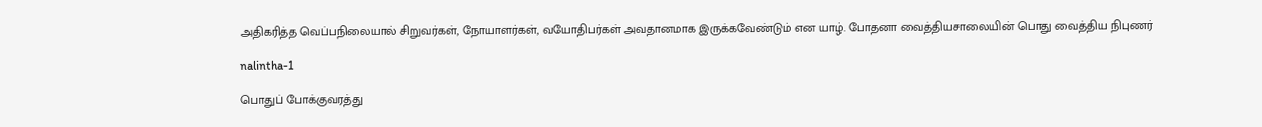அதிகரித்த வெப்பநிலையால் சிறுவர்கள், நோயாளர்கள், வயோதிபர்கள் அவதானமாக இருக்கவேண்டும் என யாழ். போதனா வைத்தியசாலையின் பொது வைத்திய நிபுணர்

nalintha-1

பொதுப் போக்குவரத்து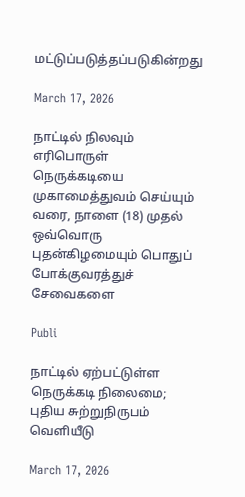மட்டுப்படுத்தப்படுகின்றது

March 17, 2026

நாட்டில் நிலவும் எரிபொருள் நெருக்கடியை முகாமைத்துவம் செய்யும் வரை, நாளை (18) முதல் ஒவ்வொரு புதன்கிழமையும் பொதுப் போக்குவரத்துச் சேவைகளை

Publi

நாட்டில் ஏற்பட்டுள்ள நெருக்கடி நிலைமை; புதிய சுற்றுநிருபம் வெளியீடு

March 17, 2026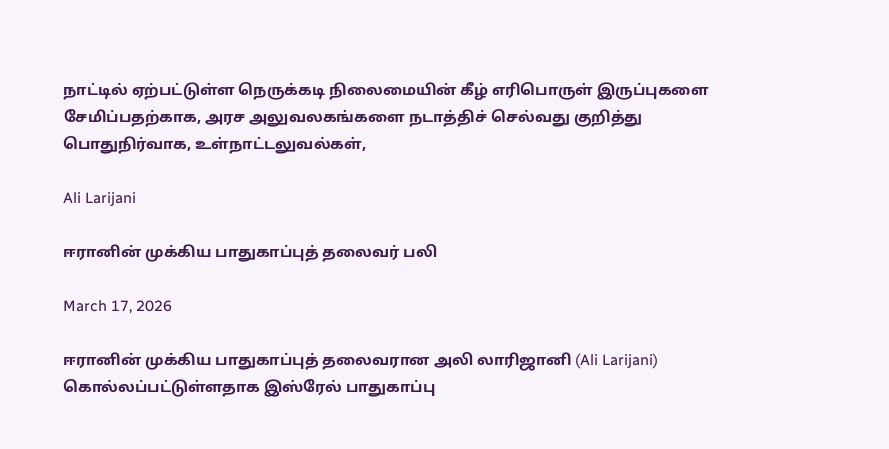நாட்டில் ஏற்பட்டுள்ள நெருக்கடி நிலைமையின் கீழ் எரிபொருள் இருப்புகளை சேமிப்பதற்காக, அரச அலுவலகங்களை நடாத்திச் செல்வது குறித்து பொதுநிர்வாக, உள்நாட்டலுவல்கள்,

Ali Larijani

ஈரானின் முக்கிய பாதுகாப்புத் தலைவர் பலி

March 17, 2026

ஈரானின் முக்கிய பாதுகாப்புத் தலைவரான அலி லாரிஜானி (Ali Larijani) கொல்லப்பட்டுள்ளதாக இஸ்ரேல் பாதுகாப்பு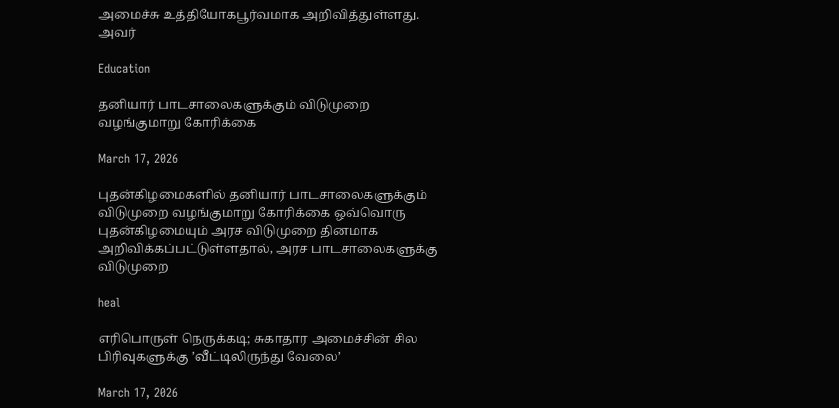அமைச்சு உத்தியோகபூர்வமாக அறிவித்துள்ளது. அவர்

Education

தனியார் பாடசாலைகளுக்கும் விடுமுறை வழங்குமாறு கோரிக்கை

March 17, 2026

புதன்கிழமைகளில் தனியார் பாடசாலைகளுக்கும் விடுமுறை வழங்குமாறு கோரிக்கை ஒவ்வொரு புதன்கிழமையும் அரச விடுமுறை தினமாக அறிவிக்கப்பட்டுள்ளதால், அரச பாடசாலைகளுக்கு விடுமுறை

heal

எரிபொருள் நெருக்கடி; சுகாதார அமைச்சின் சில பிரிவுகளுக்கு ’வீட்டிலிருந்து வேலை’

March 17, 2026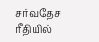சர்வதேச ரீதியில்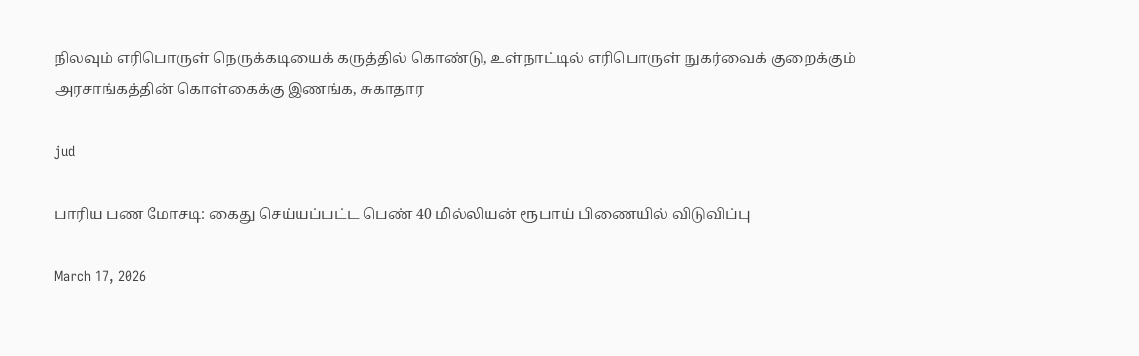நிலவும் எரிபொருள் நெருக்கடியைக் கருத்தில் கொண்டு, உள்நாட்டில் எரிபொருள் நுகர்வைக் குறைக்கும் அரசாங்கத்தின் கொள்கைக்கு இணங்க, சுகாதார

jud

பாரிய பண மோசடி: கைது செய்யப்பட்ட பெண் 40 மில்லியன் ரூபாய் பிணையில் விடுவிப்பு

March 17, 2026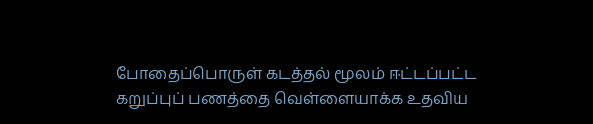போதைப்பொருள் கடத்தல் மூலம் ஈட்டப்பட்ட கறுப்புப் பணத்தை வெள்ளையாக்க உதவிய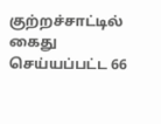குற்றச்சாட்டில் கைது செய்யப்பட்ட 66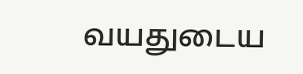வயதுடைய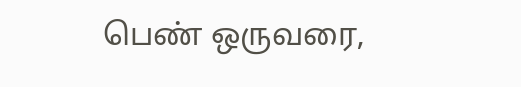பெண் ஒருவரை,